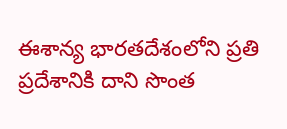ఈశాన్య భారతదేశంలోని ప్రతి ప్రదేశానికి దాని సొంత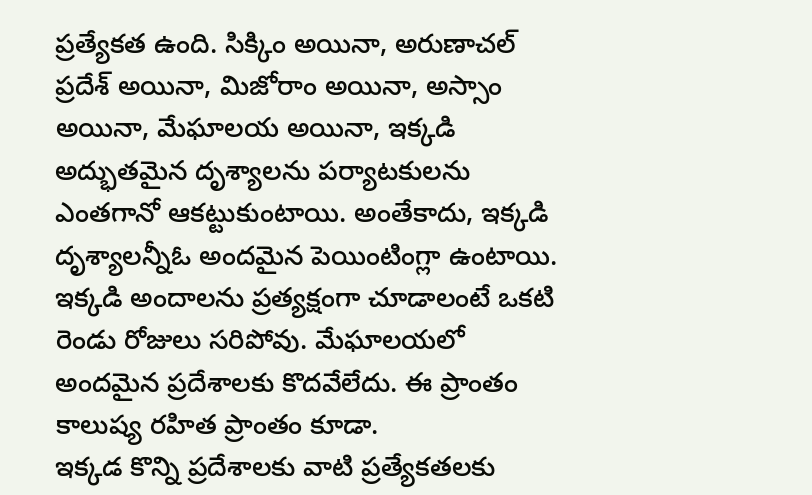ప్రత్యేకత ఉంది. సిక్కిం అయినా, అరుణాచల్ ప్రదేశ్ అయినా, మిజోరాం అయినా, అస్సాం అయినా, మేఘాలయ అయినా, ఇక్కడి అద్భుతమైన దృశ్యాలను పర్యాటకులను ఎంతగానో ఆకట్టుకుంటాయి. అంతేకాదు, ఇక్కడి దృశ్యాలన్నీఓ అందమైన పెయింటింగ్లా ఉంటాయి. ఇక్కడి అందాలను ప్రత్యక్షంగా చూడాలంటే ఒకటి రెండు రోజులు సరిపోవు. మేఘాలయలో అందమైన ప్రదేశాలకు కొదవేలేదు. ఈ ప్రాంతం కాలుష్య రహిత ప్రాంతం కూడా.
ఇక్కడ కొన్ని ప్రదేశాలకు వాటి ప్రత్యేకతలకు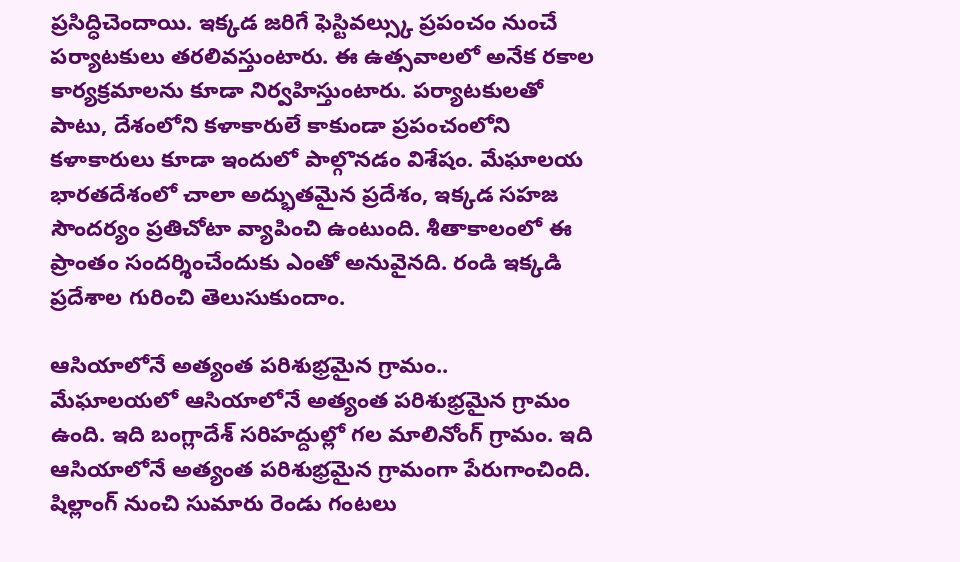ప్రసిద్ధిచెందాయి. ఇక్కడ జరిగే ఫెస్టివల్స్కు ప్రపంచం నుంచే పర్యాటకులు తరలివస్తుంటారు. ఈ ఉత్సవాలలో అనేక రకాల కార్యక్రమాలను కూడా నిర్వహిస్తుంటారు. పర్యాటకులతో పాటు, దేశంలోని కళాకారులే కాకుండా ప్రపంచంలోని కళాకారులు కూడా ఇందులో పాల్గొనడం విశేషం. మేఘాలయ భారతదేశంలో చాలా అద్భుతమైన ప్రదేశం, ఇక్కడ సహజ సౌందర్యం ప్రతిచోటా వ్యాపించి ఉంటుంది. శీతాకాలంలో ఈ ప్రాంతం సందర్శించేందుకు ఎంతో అనువైనది. రండి ఇక్కడి ప్రదేశాల గురించి తెలుసుకుందాం.

ఆసియాలోనే అత్యంత పరిశుభ్రమైన గ్రామం..
మేఘాలయలో ఆసియాలోనే అత్యంత పరిశుభ్రమైన గ్రామం ఉంది. ఇది బంగ్లాదేశ్ సరిహద్దుల్లో గల మాలినోంగ్ గ్రామం. ఇది ఆసియాలోనే అత్యంత పరిశుభ్రమైన గ్రామంగా పేరుగాంచింది. షిల్లాంగ్ నుంచి సుమారు రెండు గంటలు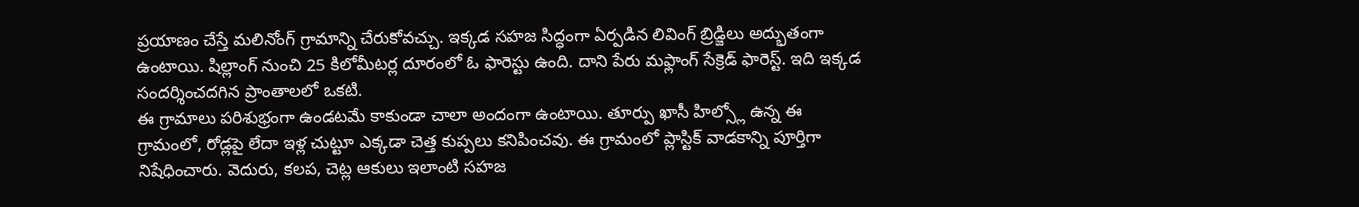ప్రయాణం చేస్తే మలినోంగ్ గ్రామాన్ని చేరుకోవచ్చు. ఇక్కడ సహజ సిద్ధంగా ఏర్పడిన లివింగ్ బ్రిడ్జిలు అద్భుతంగా ఉంటాయి. షిల్లాంగ్ నుంచి 25 కిలోమీటర్ల దూరంలో ఓ ఫారెస్టు ఉంది. దాని పేరు మఫ్లాంగ్ సేక్రెడ్ ఫారెస్ట్. ఇది ఇక్కడ సందర్శించదగిన ప్రాంతాలలో ఒకటి.
ఈ గ్రామాలు పరిశుభ్రంగా ఉండటమే కాకుండా చాలా అందంగా ఉంటాయి. తూర్పు ఖాసీ హిల్స్లో ఉన్న ఈ గ్రామంలో, రోడ్లపై లేదా ఇళ్ల చుట్టూ ఎక్కడా చెత్త కుప్పలు కనిపించవు. ఈ గ్రామంలో ప్లాస్టిక్ వాడకాన్ని పూర్తిగా నిషేధించారు. వెదురు, కలప, చెట్ల ఆకులు ఇలాంటి సహజ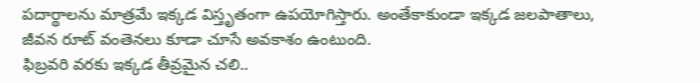పదార్థాలను మాత్రమే ఇక్కడ విస్తృతంగా ఉపయోగిస్తారు. అంతేకాకుండా ఇక్కడ జలపాతాలు, జీవన రూట్ వంతెనలు కూడా చూసే అవకాశం ఉంటుంది.
ఫిబ్రవరి వరకు ఇక్కడ తీవ్రమైన చలి..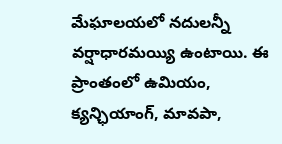మేఘాలయలో నదులన్నీ వర్షాధారమయ్యి ఉంటాయి. ఈ ప్రాంతంలో ఉమియం, క్యన్ఛియాంగ్, మావపా,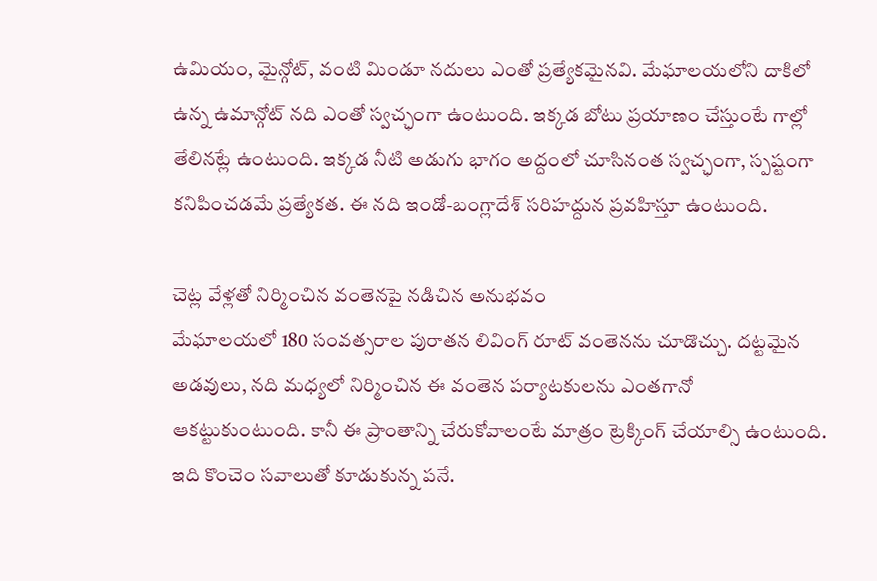ఉమియం, మైన్గోట్, వంటి మిండూ నదులు ఎంతో ప్రత్యేకమైనవి. మేఘాలయలోని దాకిలో ఉన్న ఉమాన్గోట్ నది ఎంతో స్వచ్ఛంగా ఉంటుంది. ఇక్కడ బోటు ప్రయాణం చేస్తుంటే గాల్లో తేలినట్లే ఉంటుంది. ఇక్కడ నీటి అడుగు భాగం అద్దంలో చూసినంత స్వచ్ఛంగా, స్పష్టంగా కనిపించడమే ప్రత్యేకత. ఈ నది ఇండో-బంగ్లాదేశ్ సరిహద్దున ప్రవహిస్తూ ఉంటుంది.

చెట్ల వేళ్లతో నిర్మించిన వంతెనపై నడిచిన అనుభవం
మేఘాలయలో 180 సంవత్సరాల పురాతన లివింగ్ రూట్ వంతెనను చూడొచ్చు. దట్టమైన అడవులు, నది మధ్యలో నిర్మించిన ఈ వంతెన పర్యాటకులను ఎంతగానో ఆకట్టుకుంటుంది. కానీ ఈ ప్రాంతాన్ని చేరుకోవాలంటే మాత్రం ట్రెక్కింగ్ చేయాల్సి ఉంటుంది. ఇది కొంచెం సవాలుతో కూడుకున్న పనే.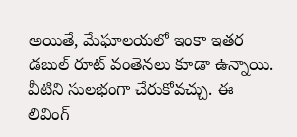అయితే, మేఘాలయలో ఇంకా ఇతర డబుల్ రూట్ వంతెనలు కూడా ఉన్నాయి. వీటిని సులభంగా చేరుకోవచ్చు. ఈ లివింగ్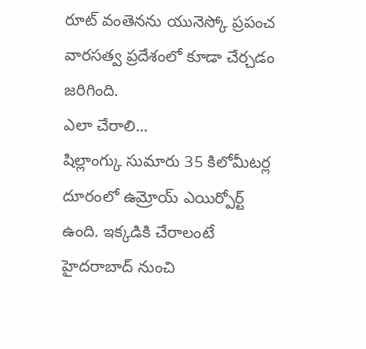రూట్ వంతెనను యునెస్కో ప్రపంచ వారసత్వ ప్రదేశంలో కూడా చేర్చడం జరిగింది.
ఎలా చేరాలి...
షిల్లాంగ్కు సుమారు 35 కిలోమీటర్ల దూరంలో ఉమ్రోయ్ ఎయిర్పోర్ట్ ఉంది. ఇక్కడికి చేరాలంటే హైదరాబాద్ నుంచి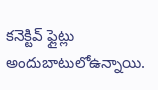కనెక్టివ్ ఫ్లైట్లు అందుబాటులోఉన్నాయి.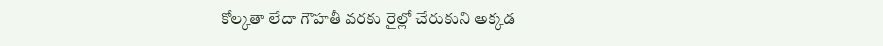కోల్కతా లేదా గౌహతీ వరకు రైల్లో చేరుకుని అక్కడ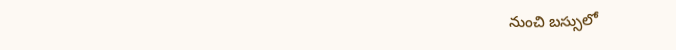నుంచి బస్సులో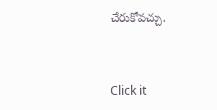చేరుకోవచ్చు.



Click it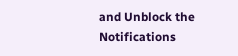and Unblock the Notifications